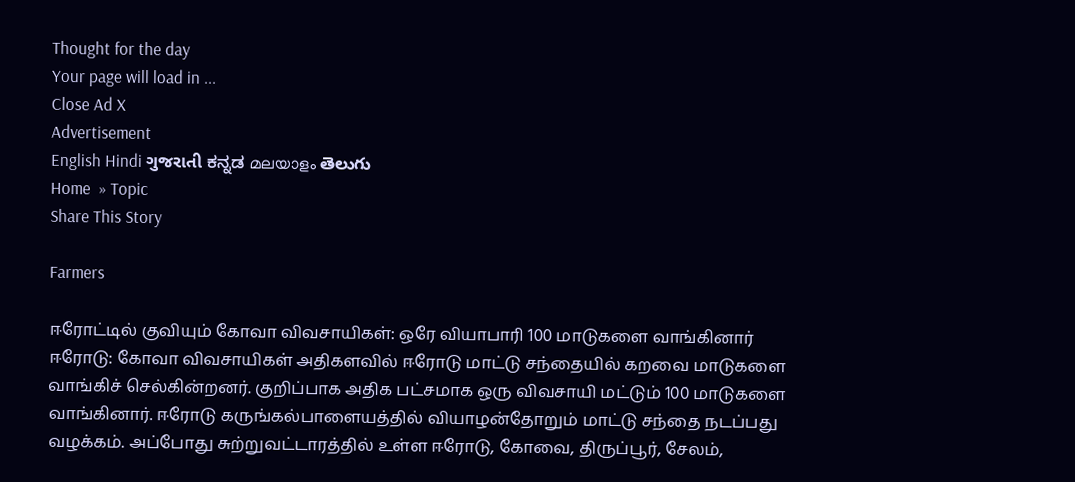Thought for the day
Your page will load in ...
Close Ad X
Advertisement
English Hindi ગુજરાતી ಕನ್ನಡ മലയാളം తెలుగు
Home  » Topic
Share This Story

Farmers

ஈரோட்டில் குவியும் கோவா விவசாயிகள்: ஒரே வியாபாரி 100 மாடுகளை வாங்கினார்
ஈரோடு: கோவா விவசாயிகள் அதிகளவில் ஈரோடு மாட்டு சந்தையில் கறவை மாடுகளை வாங்கிச் செல்கின்றனர். குறிப்பாக அதிக பட்சமாக ஒரு விவசாயி மட்டும் 100 மாடுகளை வாங்கினார். ஈரோடு கருங்கல்பாளையத்தில் வியாழன்தோறும் மாட்டு சந்தை நடப்பது வழக்கம். அப்போது சுற்றுவட்டாரத்தில் உள்ள ஈரோடு, கோவை, திருப்பூர், சேலம்,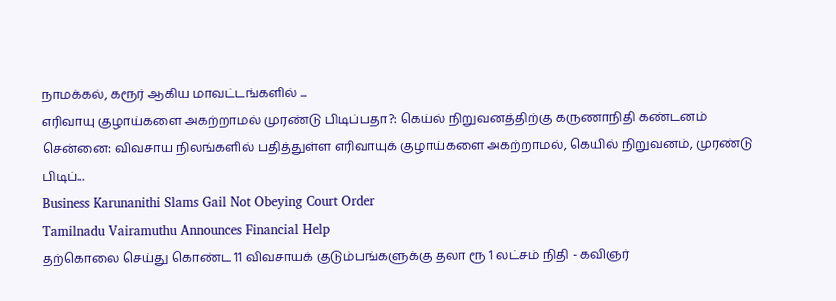நாமக்கல், கரூர் ஆகிய மாவட்டங்களில் ...
எரிவாயு குழாய்களை அகற்றாமல் முரண்டு பிடிப்பதா?: கெய்ல் நிறுவனத்திற்கு கருணாநிதி கண்டனம்
சென்னை: விவசாய நிலங்களில் பதித்துள்ள எரிவாயுக் குழாய்களை அகற்றாமல், கெயில் நிறுவனம், முரண்டு பிடிப்...
Business Karunanithi Slams Gail Not Obeying Court Order
Tamilnadu Vairamuthu Announces Financial Help
தற்கொலை செய்து கொண்ட 11 விவசாயக் குடும்பங்களுக்கு தலா ரூ 1 லட்சம் நிதி - கவிஞர்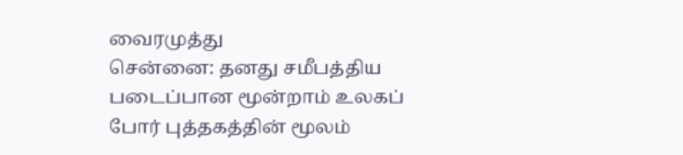வைரமுத்து
சென்னை: தனது சமீபத்திய படைப்பான மூன்றாம் உலகப் போர் புத்தகத்தின் மூலம்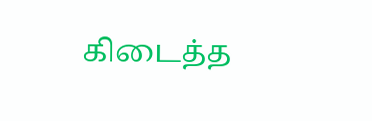கிடைத்த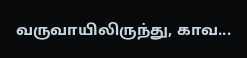வருவாயிலிருந்து, காவ...